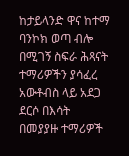ከታይላንድ ዋና ከተማ ባንኮክ ወጣ ብሎ በሚገኝ ስፍራ ሕጻናት ተማሪዎችን ያሳፈረ አውቶብስ ላይ አደጋ ደርሶ በእሳት በመያያዙ ተማሪዎች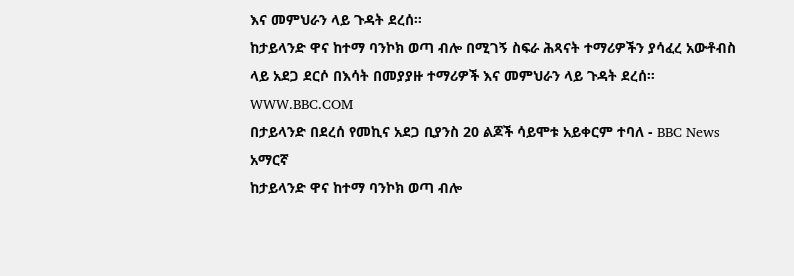እና መምህራን ላይ ጉዳት ደረሰ።
ከታይላንድ ዋና ከተማ ባንኮክ ወጣ ብሎ በሚገኝ ስፍራ ሕጻናት ተማሪዎችን ያሳፈረ አውቶብስ ላይ አደጋ ደርሶ በእሳት በመያያዙ ተማሪዎች እና መምህራን ላይ ጉዳት ደረሰ።
WWW.BBC.COM
በታይላንድ በደረሰ የመኪና አደጋ ቢያንስ 20 ልጆች ሳይሞቱ አይቀርም ተባለ - BBC News አማርኛ
ከታይላንድ ዋና ከተማ ባንኮክ ወጣ ብሎ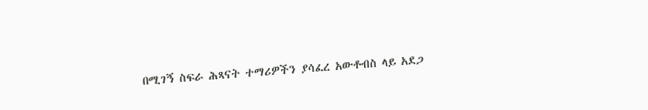በሚገኝ ስፍራ ሕጻናት ተማሪዎችን ያሳፈረ አውቶብስ ላይ አደጋ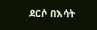ደርሶ በእሳት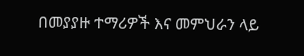በመያያዙ ተማሪዎች እና መምህራን ላይ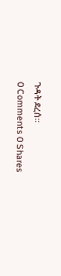ጉዳት ደረሰ።
0 Comments 0 Shares